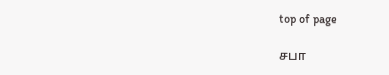top of page

சபா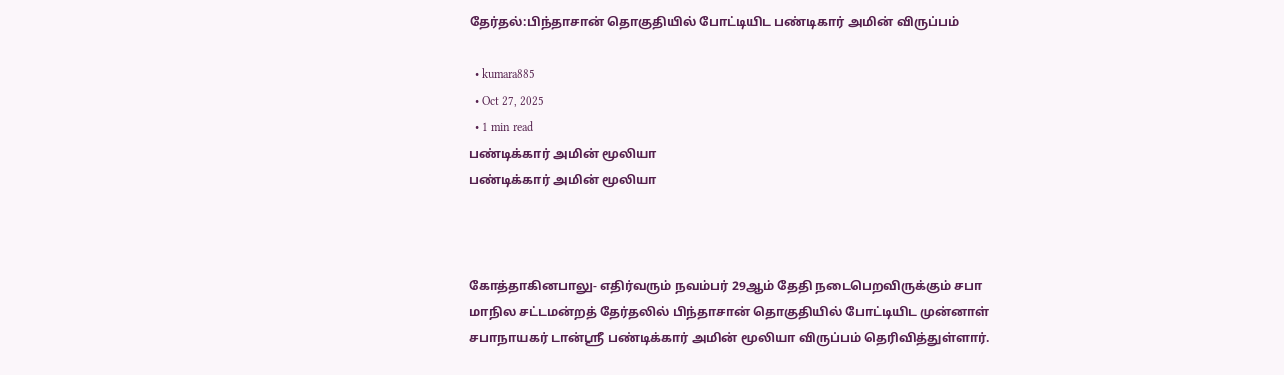தேர்தல்:பிந்தாசான் தொகுதியில் போட்டியிட பண்டிகார் அமின் விருப்பம்

  • kumara885
  • Oct 27, 2025
  • 1 min read
பண்டிக்கார் அமின் மூலியா
பண்டிக்கார் அமின் மூலியா



கோத்தாகினபாலு- எதிர்வரும் நவம்பர் 29ஆம் தேதி நடைபெறவிருக்கும் சபா மாநில சட்டமன்றத் தேர்தலில் பிந்தாசான் தொகுதியில் போட்டியிட முன்னாள் சபாநாயகர் டான்ஶ்ரீ பண்டிக்கார் அமின் மூலியா விருப்பம் தெரிவித்துள்ளார்.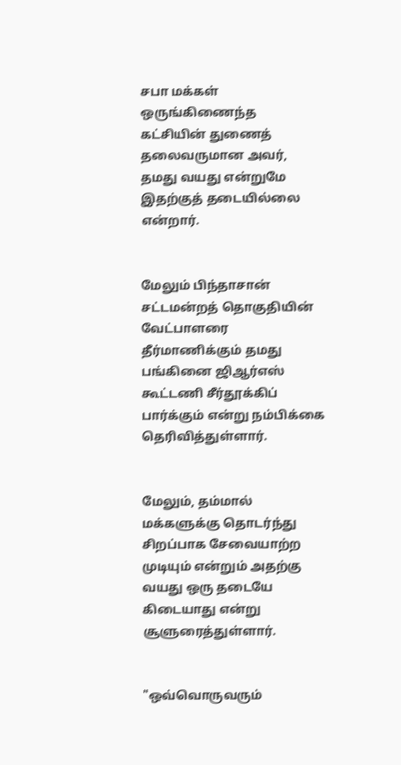சபா மக்கள் ஒருங்கிணைந்த கட்சியின் துணைத் தலைவருமான அவர், தமது வயது என்றுமே இதற்குத் தடையில்லை என்றார்.


மேலும் பிந்தாசான் சட்டமன்றத் தொகுதியின் வேட்பாளரை தீர்மாணிக்கும் தமது பங்கினை ஜிஆர்எஸ் கூட்டணி சீர்தூக்கிப் பார்க்கும் என்று நம்பிக்கை தெரிவித்துள்ளார்.


மேலும், தம்மால் மக்களுக்கு தொடர்ந்து சிறப்பாக சேவையாற்ற முடியும் என்றும் அதற்கு வயது ஒரு தடையே கிடையாது என்று சூளுரைத்துள்ளார்.


"ஒவ்வொருவரும்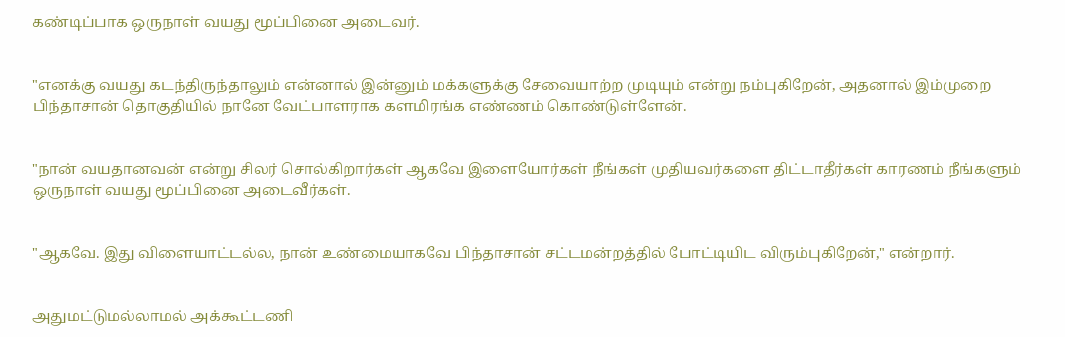கண்டிப்பாக ஒருநாள் வயது மூப்பினை அடைவர்.


"எனக்கு வயது கடந்திருந்தாலும் என்னால் இன்னும் மக்களுக்கு சேவையாற்ற முடியும் என்று நம்புகிறேன், அதனால் இம்முறை பிந்தாசான் தொகுதியில் நானே வேட்பாளராக களமிரங்க எண்ணம் கொண்டுள்ளேன்.


"நான் வயதானவன் என்று சிலர் சொல்கிறார்கள் ஆகவே இளையோர்கள் நீங்கள் முதியவர்களை திட்டாதீர்கள் காரணம் நீங்களும் ஒருநாள் வயது மூப்பினை அடைவீர்கள்.


"ஆகவே. இது விளையாட்டல்ல, நான் உண்மையாகவே பிந்தாசான் சட்டமன்றத்தில் போட்டியிட விரும்புகிறேன்," என்றார்.


அதுமட்டுமல்லாமல் அக்கூட்டணி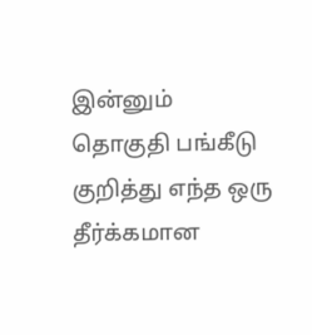இன்னும் தொகுதி பங்கீடு குறித்து எந்த ஒரு தீர்க்கமான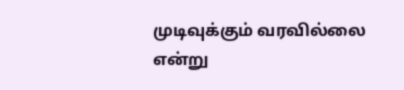முடிவுக்கும் வரவில்லை என்று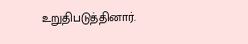உறுதிபடுத்தினார்.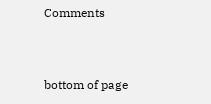Comments


bottom of page